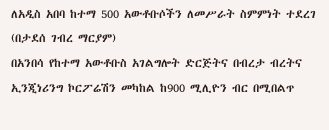ለአዲስ አበባ ከተማ 500 አውቶቡሶችን ለመሥራት ስምምነት ተደረገ
(በታደሰ ገብረ ማርያም)
በአንበሳ የከተማ አውቶቡስ አገልግሎት ድርጅትና በብረታ ብረትና ኢንጂነሪንግ ኮርፖሬሽን መካከል ከ900 ሚሊዮን ብር በሚበልጥ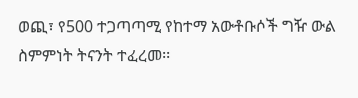ወጪ፣ የ500 ተጋጣጣሚ የከተማ አውቶቡሶች ግዥ ውል ስምምነት ትናንት ተፈረመ፡፡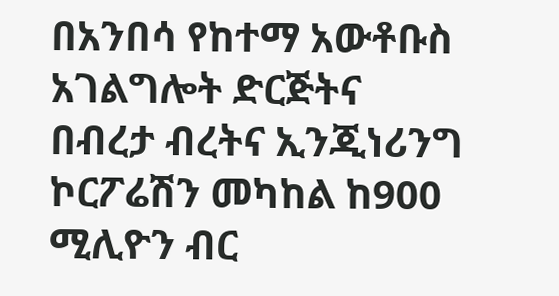በአንበሳ የከተማ አውቶቡስ አገልግሎት ድርጅትና በብረታ ብረትና ኢንጂነሪንግ ኮርፖሬሽን መካከል ከ900 ሚሊዮን ብር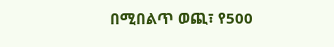በሚበልጥ ወጪ፣ የ500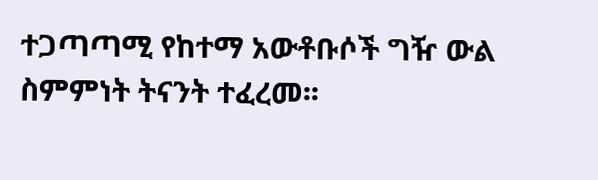ተጋጣጣሚ የከተማ አውቶቡሶች ግዥ ውል ስምምነት ትናንት ተፈረመ፡፡